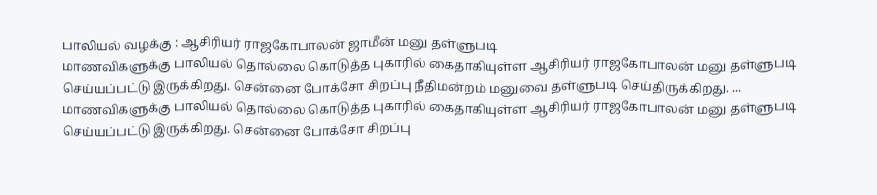பாலியல் வழக்கு : ஆசிரியர் ராஜகோபாலன் ஜாமீன் மனு தள்ளுபடி
மாணவிகளுக்கு பாலியல் தொல்லை கொடுத்த புகாரில் கைதாகியுள்ள ஆசிரியர் ராஜகோபாலன் மனு தள்ளுபடி செய்யப்பட்டு இருக்கிறது. சென்னை போக்சோ சிறப்பு நீதிமன்றம் மனுவை தள்ளுபடி செய்திருக்கிறது. ...
மாணவிகளுக்கு பாலியல் தொல்லை கொடுத்த புகாரில் கைதாகியுள்ள ஆசிரியர் ராஜகோபாலன் மனு தள்ளுபடி செய்யப்பட்டு இருக்கிறது. சென்னை போக்சோ சிறப்பு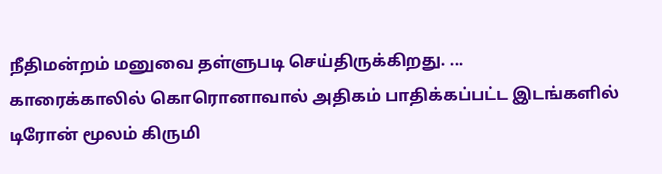நீதிமன்றம் மனுவை தள்ளுபடி செய்திருக்கிறது. ...
காரைக்காலில் கொரொனாவால் அதிகம் பாதிக்கப்பட்ட இடங்களில் டிரோன் மூலம் கிருமி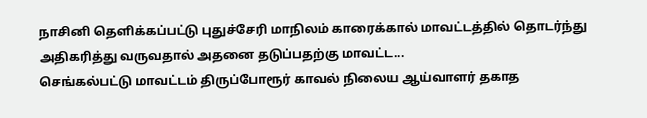நாசினி தெளிக்கப்பட்டு புதுச்சேரி மாநிலம் காரைக்கால் மாவட்டத்தில் தொடர்ந்து அதிகரித்து வருவதால் அதனை தடுப்பதற்கு மாவட்ட...
செங்கல்பட்டு மாவட்டம் திருப்போரூர் காவல் நிலைய ஆய்வாளர் தகாத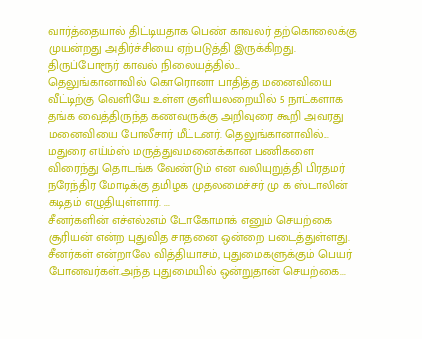வார்த்தையால் திட்டியதாக பெண் காவலர் தற்கொலைக்கு முயன்றது அதிர்ச்சியை ஏற்படுத்தி இருக்கிறது. திருப்போரூர் காவல் நிலையத்தில்...
தெலுங்கானாவில் கொரொனா பாதித்த மனைவியை வீட்டிற்கு வெளியே உள்ள குளியலறையில் 5 நாட்களாக தங்க வைத்திருந்த கணவருக்கு அறிவுரை கூறி அவரது மனைவியை போலீசார் மீட்டனர். தெலுங்கானாவில்...
மதுரை எய்ம்ஸ் மருத்துவமனைக்கான பணிகளை விரைந்து தொடங்க வேண்டும் என வலியுறுத்தி பிரதமர் நரேந்திர மோடிக்கு தமிழக முதலமைச்சர் மு க ஸ்டாலின் கடிதம் எழுதியுள்ளார். ...
சீனர்களின் எச்எல்2எம் டோகோமாக் எனும் செயற்கை சூரியன் என்ற புதுவித சாதனை ஒன்றை படைத்துள்ளது. சீனர்கள் என்றாலே வித்தியாசம், புதுமைகளுக்கும் பெயர் போனவர்கள்.அந்த புதுமையில் ஒன்றுதான் செயற்கை...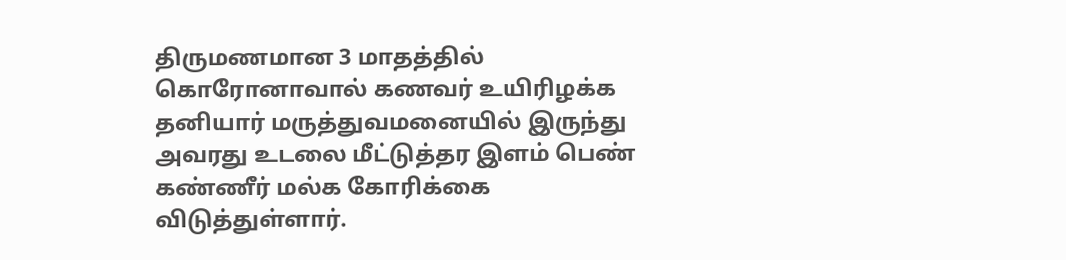திருமணமான 3 மாதத்தில் கொரோனாவால் கணவர் உயிரிழக்க தனியார் மருத்துவமனையில் இருந்து அவரது உடலை மீட்டுத்தர இளம் பெண் கண்ணீர் மல்க கோரிக்கை விடுத்துள்ளார்.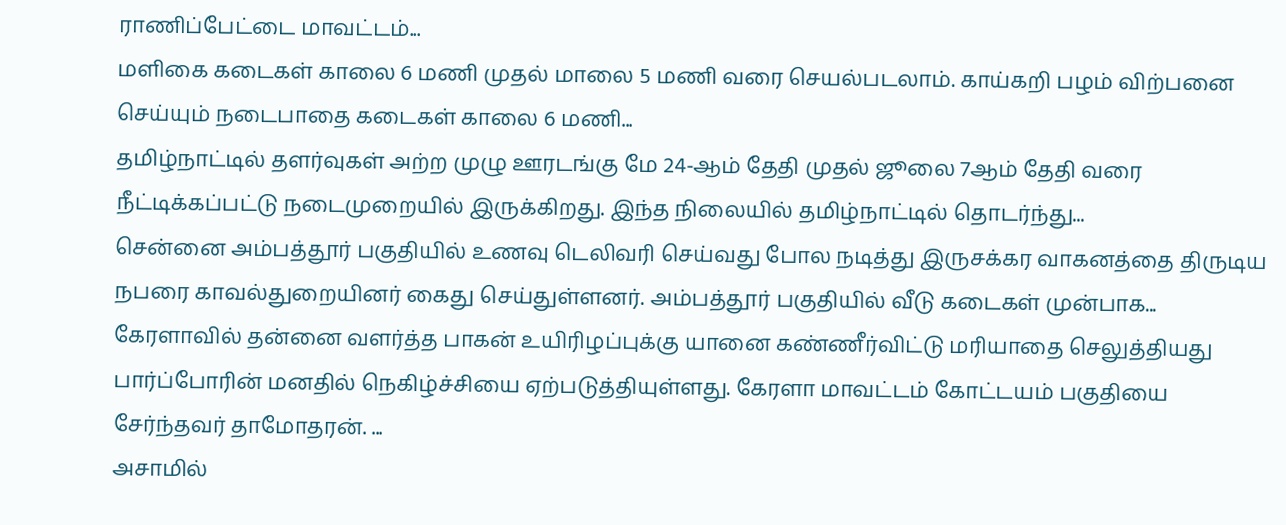ராணிப்பேட்டை மாவட்டம்...
மளிகை கடைகள் காலை 6 மணி முதல் மாலை 5 மணி வரை செயல்படலாம். காய்கறி பழம் விற்பனை செய்யும் நடைபாதை கடைகள் காலை 6 மணி...
தமிழ்நாட்டில் தளர்வுகள் அற்ற முழு ஊரடங்கு மே 24-ஆம் தேதி முதல் ஜூலை 7ஆம் தேதி வரை நீட்டிக்கப்பட்டு நடைமுறையில் இருக்கிறது. இந்த நிலையில் தமிழ்நாட்டில் தொடர்ந்து...
சென்னை அம்பத்தூர் பகுதியில் உணவு டெலிவரி செய்வது போல நடித்து இருசக்கர வாகனத்தை திருடிய நபரை காவல்துறையினர் கைது செய்துள்ளனர். அம்பத்தூர் பகுதியில் வீடு கடைகள் முன்பாக...
கேரளாவில் தன்னை வளர்த்த பாகன் உயிரிழப்புக்கு யானை கண்ணீர்விட்டு மரியாதை செலுத்தியது பார்ப்போரின் மனதில் நெகிழ்ச்சியை ஏற்படுத்தியுள்ளது. கேரளா மாவட்டம் கோட்டயம் பகுதியை சேர்ந்தவர் தாமோதரன். ...
அசாமில்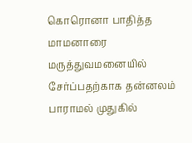கொரொனா பாதித்த மாமனாரை மருத்துவமனையில் சேர்ப்பதற்காக தன்னலம் பாராமல் முதுகில்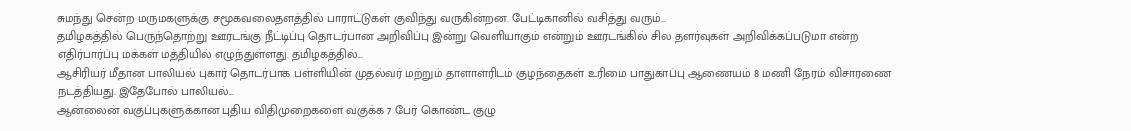சுமந்து சென்ற மருமகளுக்கு சமூகவலைதளத்தில் பாராட்டுகள் குவிந்து வருகின்றன. பேட்டிகானில் வசித்து வரும்...
தமிழகத்தில் பெருந்தொற்று ஊரடங்கு நீட்டிப்பு தொடர்பான அறிவிப்பு இன்று வெளியாகும் என்றும் ஊரடங்கில் சில தளர்வுகள் அறிவிக்கப்படுமா என்ற எதிர்பார்ப்பு மக்கள் மத்தியில் எழுந்துள்ளது. தமிழகத்தில்...
ஆசிரியர் மீதான பாலியல் புகார் தொடர்பாக பள்ளியின் முதல்வர் மற்றும் தாளாளரிடம் குழந்தைகள் உரிமை பாதுகாப்பு ஆணையம் 8 மணி நேரம் விசாரணை நடத்தியது. இதேபோல் பாலியல்...
ஆன்லைன் வகுப்புகளுக்கான புதிய விதிமுறைகளை வகுக்க 7 பேர் கொண்ட குழு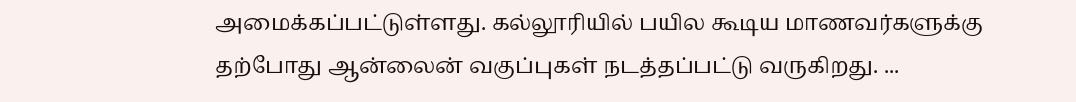அமைக்கப்பட்டுள்ளது. கல்லூரியில் பயில கூடிய மாணவர்களுக்கு தற்போது ஆன்லைன் வகுப்புகள் நடத்தப்பட்டு வருகிறது. ...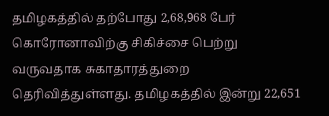தமிழகத்தில் தற்போது 2,68,968 பேர் கொரோனாவிற்கு சிகிச்சை பெற்று வருவதாக சுகாதாரத்துறை தெரிவித்துள்ளது. தமிழகத்தில் இன்று 22,651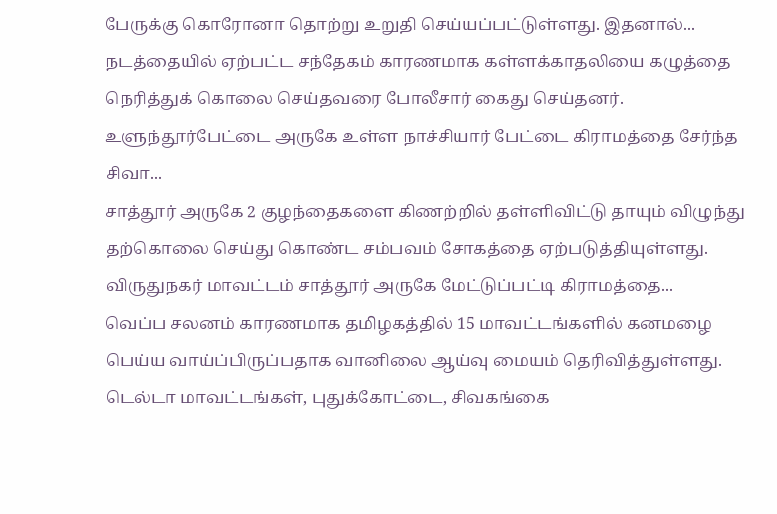பேருக்கு கொரோனா தொற்று உறுதி செய்யப்பட்டுள்ளது. இதனால்...
நடத்தையில் ஏற்பட்ட சந்தேகம் காரணமாக கள்ளக்காதலியை கழுத்தை நெரித்துக் கொலை செய்தவரை போலீசார் கைது செய்தனர். உளுந்தூர்பேட்டை அருகே உள்ள நாச்சியார் பேட்டை கிராமத்தை சேர்ந்த சிவா...
சாத்தூர் அருகே 2 குழந்தைகளை கிணற்றில் தள்ளிவிட்டு தாயும் விழுந்து தற்கொலை செய்து கொண்ட சம்பவம் சோகத்தை ஏற்படுத்தியுள்ளது. விருதுநகர் மாவட்டம் சாத்தூர் அருகே மேட்டுப்பட்டி கிராமத்தை...
வெப்ப சலனம் காரணமாக தமிழகத்தில் 15 மாவட்டங்களில் கனமழை பெய்ய வாய்ப்பிருப்பதாக வானிலை ஆய்வு மையம் தெரிவித்துள்ளது. டெல்டா மாவட்டங்கள், புதுக்கோட்டை, சிவகங்கை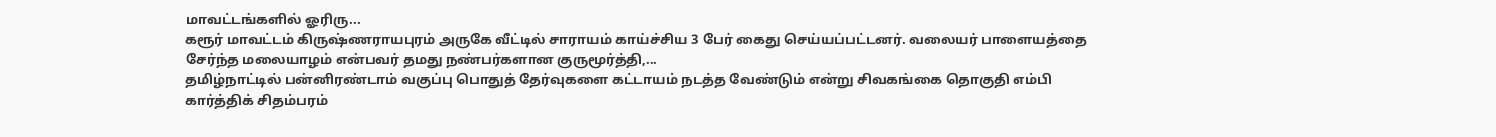மாவட்டங்களில் ஓரிரு...
கரூர் மாவட்டம் கிருஷ்ணராயபுரம் அருகே வீட்டில் சாராயம் காய்ச்சிய 3 பேர் கைது செய்யப்பட்டனர். வலையர் பாளையத்தை சேர்ந்த மலையாழம் என்பவர் தமது நண்பர்களான குருமூர்த்தி,...
தமிழ்நாட்டில் பன்னிரண்டாம் வகுப்பு பொதுத் தேர்வுகளை கட்டாயம் நடத்த வேண்டும் என்று சிவகங்கை தொகுதி எம்பி கார்த்திக் சிதம்பரம்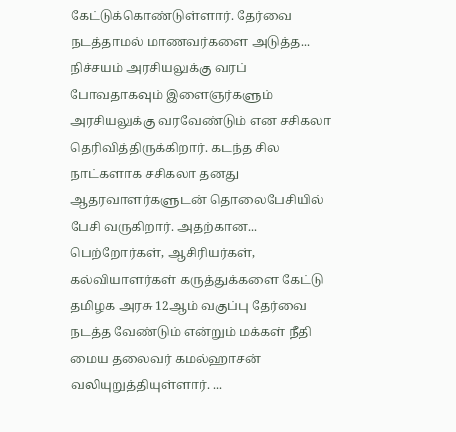கேட்டுக்கொண்டுள்ளார். தேர்வை நடத்தாமல் மாணவர்களை அடுத்த...
நிச்சயம் அரசியலுக்கு வரப் போவதாகவும் இளைஞர்களும் அரசியலுக்கு வரவேண்டும் என சசிகலா தெரிவித்திருக்கிறார். கடந்த சில நாட்களாக சசிகலா தனது ஆதரவாளர்களுடன் தொலைபேசியில் பேசி வருகிறார். அதற்கான...
பெற்றோர்கள், ஆசிரியர்கள், கல்வியாளர்கள் கருத்துக்களை கேட்டு தமிழக அரசு 12ஆம் வகுப்பு தேர்வை நடத்த வேண்டும் என்றும் மக்கள் நீதி மைய தலைவர் கமல்ஹாசன் வலியுறுத்தியுள்ளார். ...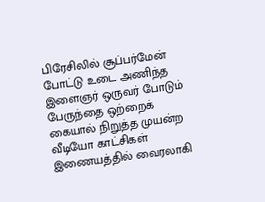பிரேசிலில் சூப்பர்மேன் போட்டு உடை அணிந்த இளைஞர் ஒருவர் போடும் பேருந்தை ஒற்றைக் கையால் நிறுத்த முயன்ற வீடியோ காட்சிகள் இணையத்தில் வைரலாகி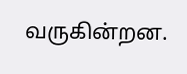வருகின்றன.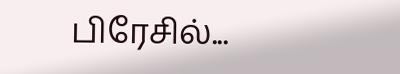பிரேசில்...